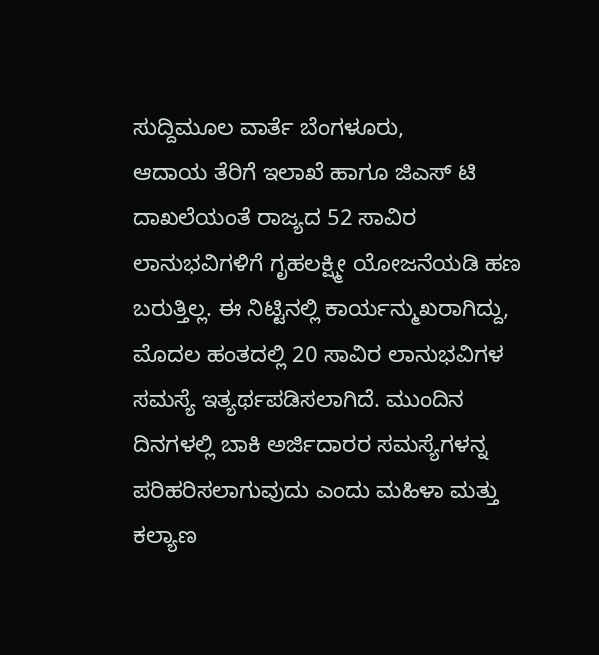ಸುದ್ದಿಮೂಲ ವಾರ್ತೆ ಬೆಂಗಳೂರು,
ಆದಾಯ ತೆರಿಗೆ ಇಲಾಖೆ ಹಾಗೂ ಜಿಎಸ್ ಟಿ ದಾಖಲೆಯಂತೆ ರಾಜ್ಯದ 52 ಸಾವಿರ ಲಾನುಭವಿಗಳಿಗೆ ಗೃಹಲಕ್ಷ್ಮೀ ಯೋಜನೆಯಡಿ ಹಣ ಬರುತ್ತಿಲ್ಲ. ಈ ನಿಟ್ಟಿನಲ್ಲಿ ಕಾರ್ಯನ್ಮುಖರಾಗಿದ್ದು, ಮೊದಲ ಹಂತದಲ್ಲಿ 20 ಸಾವಿರ ಲಾನುಭವಿಗಳ ಸಮಸ್ಯೆ ಇತ್ಯರ್ಥಪಡಿಸಲಾಗಿದೆ. ಮುಂದಿನ ದಿನಗಳಲ್ಲಿ ಬಾಕಿ ಅರ್ಜಿದಾರರ ಸಮಸ್ಯೆಗಳನ್ನ ಪರಿಹರಿಸಲಾಗುವುದು ಎಂದು ಮಹಿಳಾ ಮತ್ತು ಕಲ್ಯಾಣ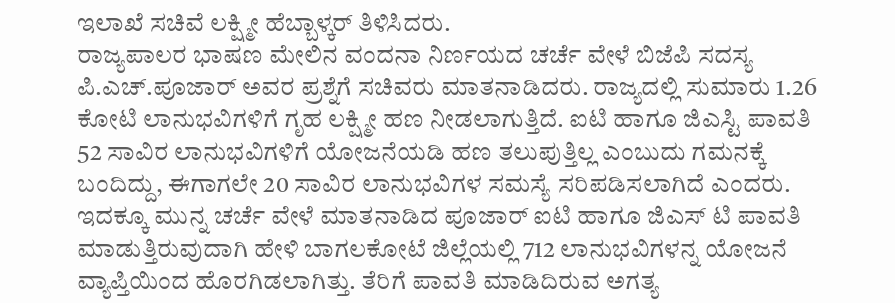ಇಲಾಖೆ ಸಚಿವೆ ಲಕ್ಷ್ಮೀ ಹೆಬ್ಬಾಳ್ಕರ್ ತಿಳಿಸಿದರು.
ರಾಜ್ಯಪಾಲರ ಭಾಷಣ ಮೇಲಿನ ವಂದನಾ ನಿರ್ಣಯದ ಚರ್ಚೆ ವೇಳೆ ಬಿಜೆಪಿ ಸದಸ್ಯ ಪಿ.ಎಚ್.ಪೂಜಾರ್ ಅವರ ಪ್ರಶ್ನೆಗೆ ಸಚಿವರು ಮಾತನಾಡಿದರು. ರಾಜ್ಯದಲ್ಲಿ ಸುಮಾರು 1.26 ಕೋಟಿ ಲಾನುಭವಿಗಳಿಗೆ ಗೃಹ ಲಕ್ಷ್ಮೀ ಹಣ ನೀಡಲಾಗುತ್ತಿದೆ. ಐಟಿ ಹಾಗೂ ಜಿಎಸ್ಟಿ ಪಾವತಿ 52 ಸಾವಿರ ಲಾನುಭವಿಗಳಿಗೆ ಯೋಜನೆಯಡಿ ಹಣ ತಲುಪುತ್ತಿಲ್ಲ ಎಂಬುದು ಗಮನಕ್ಕೆ ಬಂದಿದ್ದು, ಈಗಾಗಲೇ 20 ಸಾವಿರ ಲಾನುಭವಿಗಳ ಸಮಸ್ಯೆ ಸರಿಪಡಿಸಲಾಗಿದೆ ಎಂದರು.
ಇದಕ್ಕೂ ಮುನ್ನ ಚರ್ಚೆ ವೇಳೆ ಮಾತನಾಡಿದ ಪೂಜಾರ್ ಐಟಿ ಹಾಗೂ ಜಿಎಸ್ ಟಿ ಪಾವತಿ ಮಾಡುತ್ತಿರುವುದಾಗಿ ಹೇಳಿ ಬಾಗಲಕೋಟೆ ಜಿಲ್ಲೆಯಲ್ಲಿ 712 ಲಾನುಭವಿಗಳನ್ನ ಯೋಜನೆ ವ್ಯಾಪ್ತಿಯಿಂದ ಹೊರಗಿಡಲಾಗಿತ್ತು. ತೆರಿಗೆ ಪಾವತಿ ಮಾಡಿದಿರುವ ಅಗತ್ಯ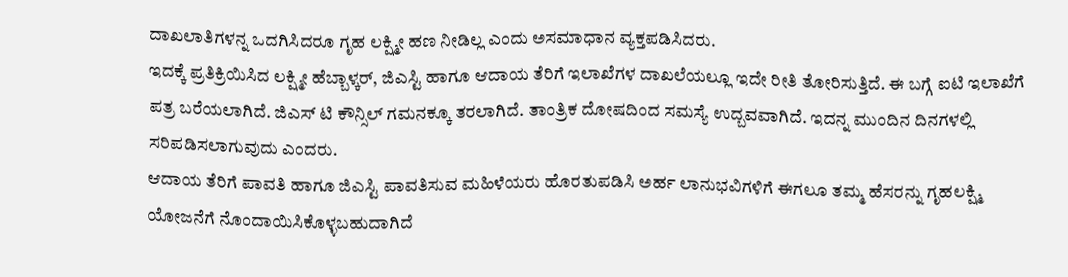ದಾಖಲಾತಿಗಳನ್ನ ಒದಗಿಸಿದರೂ ಗೃಹ ಲಕ್ಷ್ಮೀ ಹಣ ನೀಡಿಲ್ಲ ಎಂದು ಅಸಮಾಧಾನ ವ್ಯಕ್ತಪಡಿಸಿದರು.
ಇದಕ್ಕೆ ಪ್ರತಿಕ್ರಿಯಿಸಿದ ಲಕ್ಷ್ಮೀ ಹೆಬ್ಬಾಳ್ಕರ್, ಜಿಎಸ್ಟಿ ಹಾಗೂ ಆದಾಯ ತೆರಿಗೆ ಇಲಾಖೆಗಳ ದಾಖಲೆಯಲ್ಲೂ ಇದೇ ರೀತಿ ತೋರಿಸುತ್ತಿದೆ. ಈ ಬಗ್ಗೆ ಐಟಿ ಇಲಾಖೆಗೆ ಪತ್ರ ಬರೆಯಲಾಗಿದೆ. ಜಿಎಸ್ ಟಿ ಕೌನ್ಸಿಲ್ ಗಮನಕ್ಕೂ ತರಲಾಗಿದೆ. ತಾಂತ್ರಿಕ ದೋಷದಿಂದ ಸಮಸ್ಯೆ ಉದ್ಬವವಾಗಿದೆ. ಇದನ್ನ ಮುಂದಿನ ದಿನಗಳಲ್ಲಿ ಸರಿಪಡಿಸಲಾಗುವುದು ಎಂದರು.
ಆದಾಯ ತೆರಿಗೆ ಪಾವತಿ ಹಾಗೂ ಜಿಎಸ್ಟಿ ಪಾವತಿಸುವ ಮಹಿಳೆಯರು ಹೊರತುಪಡಿಸಿ ಅರ್ಹ ಲಾನುಭವಿಗಳಿಗೆ ಈಗಲೂ ತಮ್ಮ ಹೆಸರನ್ನು ಗೃಹಲಕ್ಷ್ಮಿ ಯೋಜನೆಗೆ ನೊಂದಾಯಿಸಿಕೊಳ್ಳಬಹುದಾಗಿದೆ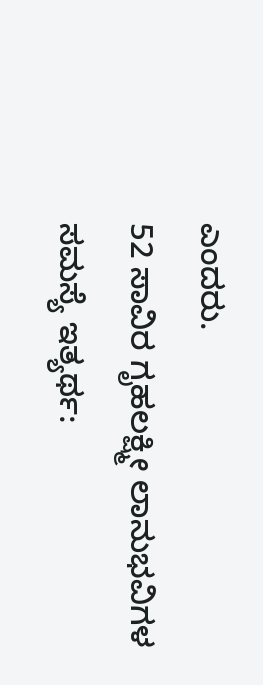ಎಂದರು.
52 ಸಾವಿರ ಗೃಹಲಕ್ಷ್ಮೀ ಲಾನುಭವಿಗಳ ಸಮಸ್ಯೆ ಇತ್ಯರ್ಥ: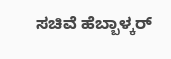ಸಚಿವೆ ಹೆಬ್ಬಾಳ್ಕರ್